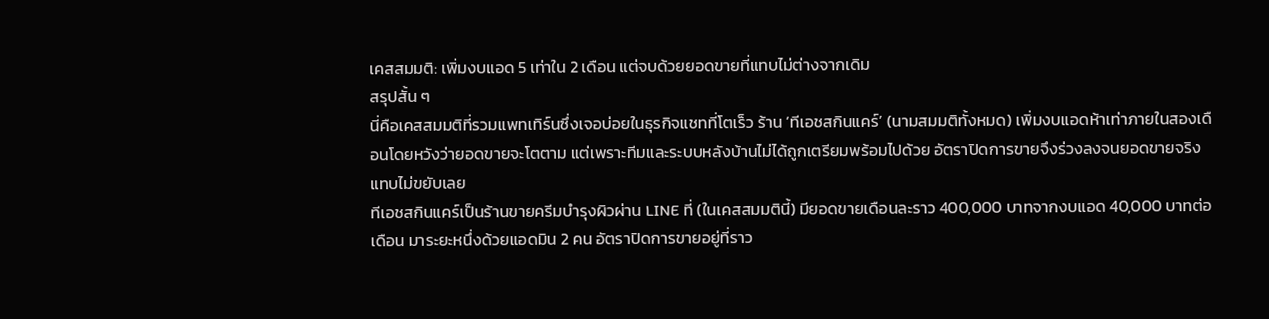เคสสมมติ: เพิ่มงบแอด 5 เท่าใน 2 เดือน แต่จบด้วยยอดขายที่แทบไม่ต่างจากเดิม
สรุปสั้น ๆ
นี่คือเคสสมมติที่รวมแพทเทิร์นซึ่งเจอบ่อยในธุรกิจแชทที่โตเร็ว ร้าน ‘ทีเอชสกินแคร์’ (นามสมมติทั้งหมด) เพิ่มงบแอดห้าเท่าภายในสองเดือนโดยหวังว่ายอดขายจะโตตาม แต่เพราะทีมและระบบหลังบ้านไม่ได้ถูกเตรียมพร้อมไปด้วย อัตราปิดการขายจึงร่วงลงจนยอดขายจริงแทบไม่ขยับเลย
ทีเอชสกินแคร์เป็นร้านขายครีมบำรุงผิวผ่าน LINE ที่ (ในเคสสมมตินี้) มียอดขายเดือนละราว 400,000 บาทจากงบแอด 40,000 บาทต่อเดือน มาระยะหนึ่งด้วยแอดมิน 2 คน อัตราปิดการขายอยู่ที่ราว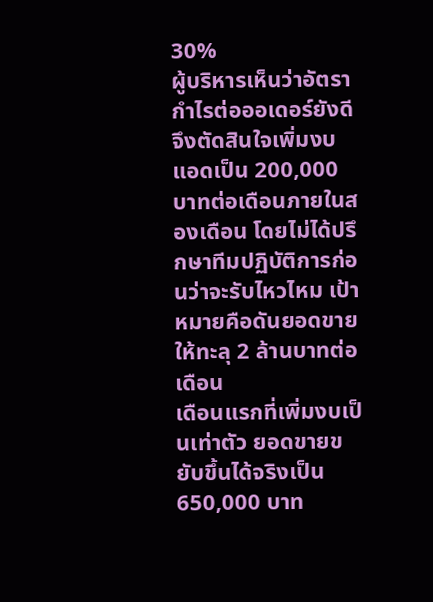30%
ผู้บริหารเห็นว่าอัตรากำไรต่อออเดอร์ยังดี จึงตัดสินใจเพิ่มงบแอดเป็น 200,000 บาทต่อเดือนภายในสองเดือน โดยไม่ได้ปรึกษาทีมปฏิบัติการก่อนว่าจะรับไหวไหม เป้าหมายคือดันยอดขายให้ทะลุ 2 ล้านบาทต่อเดือน
เดือนแรกที่เพิ่มงบเป็นเท่าตัว ยอดขายขยับขึ้นได้จริงเป็น 650,000 บาท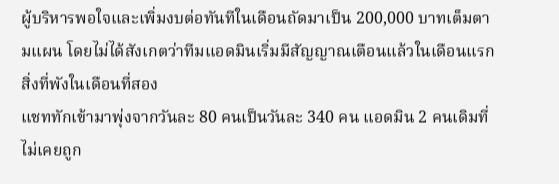ผู้บริหารพอใจและเพิ่มงบต่อทันทีในเดือนถัดมาเป็น 200,000 บาทเต็มตามแผน โดยไม่ได้สังเกตว่าทีมแอดมินเริ่มมีสัญญาณเตือนแล้วในเดือนแรก
สิ่งที่พังในเดือนที่สอง
แชททักเข้ามาพุ่งจากวันละ 80 คนเป็นวันละ 340 คน แอดมิน 2 คนเดิมที่ไม่เคยถูก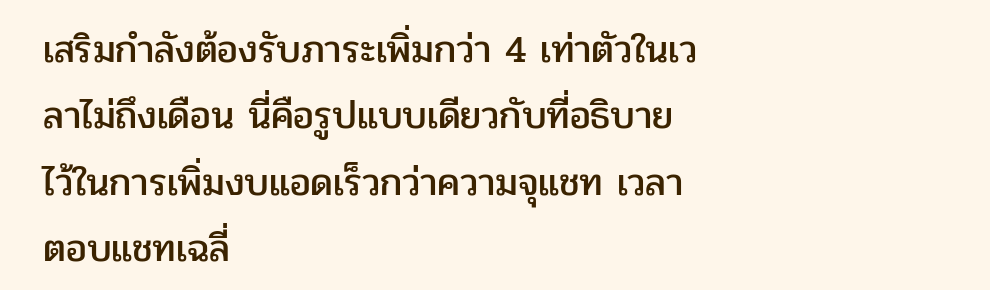เสริมกำลังต้องรับภาระเพิ่มกว่า 4 เท่าตัวในเวลาไม่ถึงเดือน นี่คือรูปแบบเดียวกับที่อธิบายไว้ในการเพิ่มงบแอดเร็วกว่าความจุแชท เวลาตอบแชทเฉลี่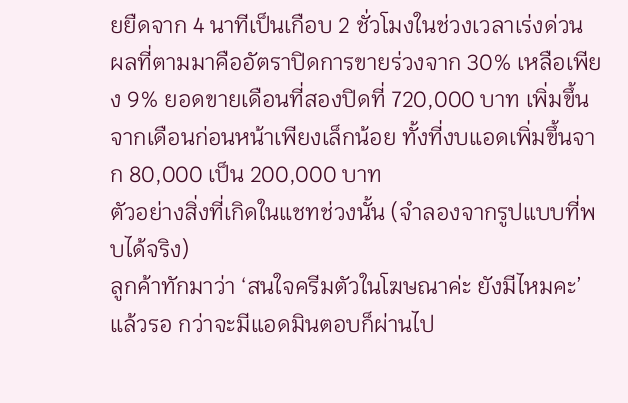ยยืดจาก 4 นาทีเป็นเกือบ 2 ชั่วโมงในช่วงเวลาเร่งด่วน
ผลที่ตามมาคืออัตราปิดการขายร่วงจาก 30% เหลือเพียง 9% ยอดขายเดือนที่สองปิดที่ 720,000 บาท เพิ่มขึ้นจากเดือนก่อนหน้าเพียงเล็กน้อย ทั้งที่งบแอดเพิ่มขึ้นจาก 80,000 เป็น 200,000 บาท
ตัวอย่างสิ่งที่เกิดในแชทช่วงนั้น (จำลองจากรูปแบบที่พบได้จริง)
ลูกค้าทักมาว่า ‘สนใจครีมตัวในโฆษณาค่ะ ยังมีไหมคะ’ แล้วรอ กว่าจะมีแอดมินตอบก็ผ่านไป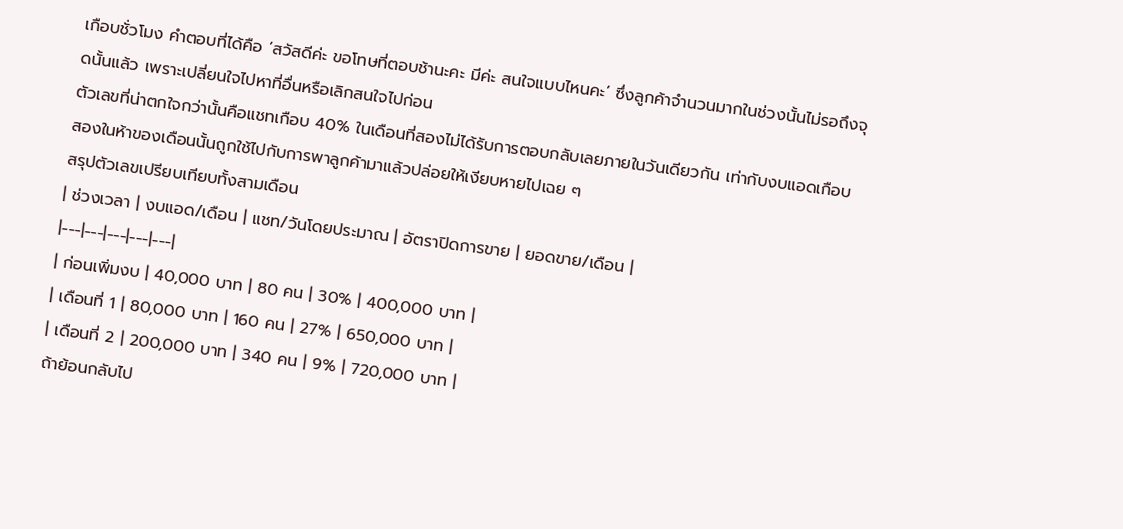เกือบชั่วโมง คำตอบที่ได้คือ ‘สวัสดีค่ะ ขอโทษที่ตอบช้านะคะ มีค่ะ สนใจแบบไหนคะ’ ซึ่งลูกค้าจำนวนมากในช่วงนั้นไม่รอถึงจุดนั้นแล้ว เพราะเปลี่ยนใจไปหาที่อื่นหรือเลิกสนใจไปก่อน
ตัวเลขที่น่าตกใจกว่านั้นคือแชทเกือบ 40% ในเดือนที่สองไม่ได้รับการตอบกลับเลยภายในวันเดียวกัน เท่ากับงบแอดเกือบสองในห้าของเดือนนั้นถูกใช้ไปกับการพาลูกค้ามาแล้วปล่อยให้เงียบหายไปเฉย ๆ
สรุปตัวเลขเปรียบเทียบทั้งสามเดือน
| ช่วงเวลา | งบแอด/เดือน | แชท/วันโดยประมาณ | อัตราปิดการขาย | ยอดขาย/เดือน |
|---|---|---|---|---|
| ก่อนเพิ่มงบ | 40,000 บาท | 80 คน | 30% | 400,000 บาท |
| เดือนที่ 1 | 80,000 บาท | 160 คน | 27% | 650,000 บาท |
| เดือนที่ 2 | 200,000 บาท | 340 คน | 9% | 720,000 บาท |
ถ้าย้อนกลับไป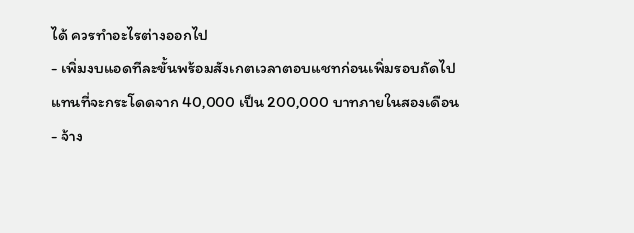ได้ ควรทำอะไรต่างออกไป
- เพิ่มงบแอดทีละขั้นพร้อมสังเกตเวลาตอบแชทก่อนเพิ่มรอบถัดไป แทนที่จะกระโดดจาก 40,000 เป็น 200,000 บาทภายในสองเดือน
- จ้าง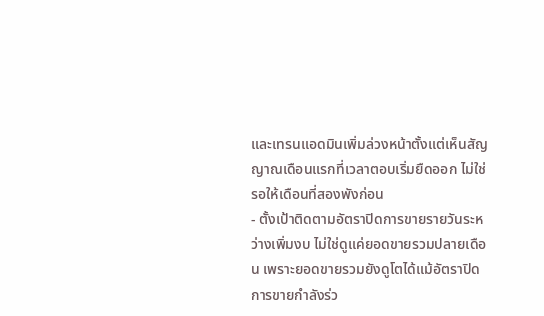และเทรนแอดมินเพิ่มล่วงหน้าตั้งแต่เห็นสัญญาณเดือนแรกที่เวลาตอบเริ่มยืดออก ไม่ใช่รอให้เดือนที่สองพังก่อน
- ตั้งเป้าติดตามอัตราปิดการขายรายวันระหว่างเพิ่มงบ ไม่ใช่ดูแค่ยอดขายรวมปลายเดือน เพราะยอดขายรวมยังดูโตได้แม้อัตราปิดการขายกำลังร่ว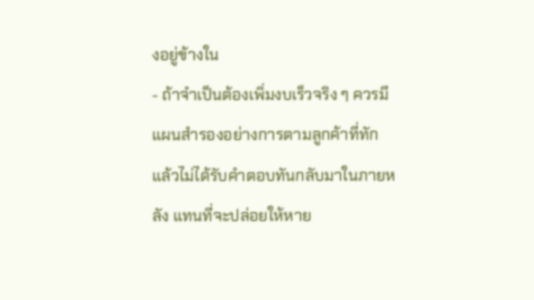งอยู่ข้างใน
- ถ้าจำเป็นต้องเพิ่มงบเร็วจริง ๆ ควรมีแผนสำรองอย่างการตามลูกค้าที่ทักแล้วไม่ได้รับคำตอบทันกลับมาในภายหลัง แทนที่จะปล่อยให้หาย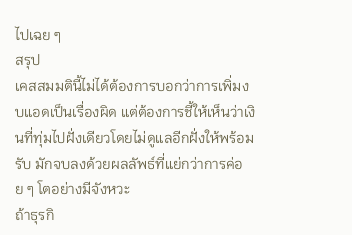ไปเฉย ๆ
สรุป
เคสสมมตินี้ไม่ได้ต้องการบอกว่าการเพิ่มงบแอดเป็นเรื่องผิด แต่ต้องการชี้ให้เห็นว่าเงินที่ทุ่มไปฝั่งเดียวโดยไม่ดูแลอีกฝั่งให้พร้อมรับ มักจบลงด้วยผลลัพธ์ที่แย่กว่าการค่อย ๆ โตอย่างมีจังหวะ
ถ้าธุรกิ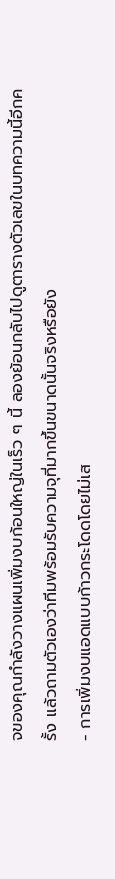จของคุณกำลังวางแผนเพิ่มงบก้อนใหญ่ในเร็ว ๆ นี้ ลองย้อนกลับไปดูตารางตัวเลขในบทความนี้อีกครั้ง แล้วถามตัวเองว่าทีมพร้อมรับความจุที่มากขึ้นขนาดนั้นจริงหรือยัง
- การเพิ่มงบแอดแบบก้าวกระโดดโดยไม่เส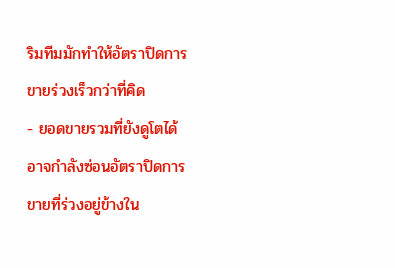ริมทีมมักทำให้อัตราปิดการขายร่วงเร็วกว่าที่คิด
- ยอดขายรวมที่ยังดูโตได้ อาจกำลังซ่อนอัตราปิดการขายที่ร่วงอยู่ข้างใน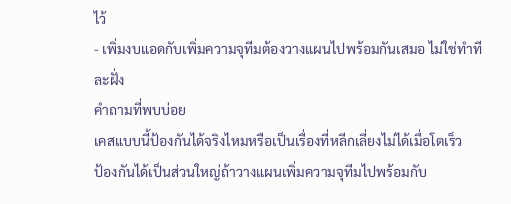ไว้
- เพิ่มงบแอดกับเพิ่มความจุทีมต้องวางแผนไปพร้อมกันเสมอ ไม่ใช่ทำทีละฝั่ง
คำถามที่พบบ่อย
เคสแบบนี้ป้องกันได้จริงไหมหรือเป็นเรื่องที่หลีกเลี่ยงไม่ได้เมื่อโตเร็ว
ป้องกันได้เป็นส่วนใหญ่ถ้าวางแผนเพิ่มความจุทีมไปพร้อมกับ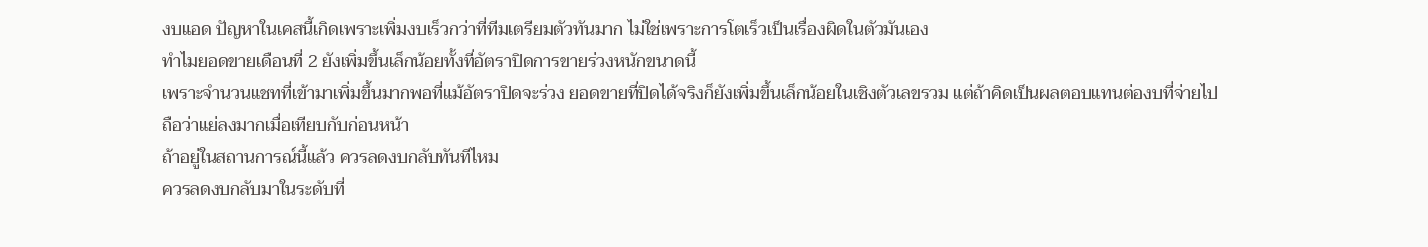งบแอด ปัญหาในเคสนี้เกิดเพราะเพิ่มงบเร็วกว่าที่ทีมเตรียมตัวทันมาก ไม่ใช่เพราะการโตเร็วเป็นเรื่องผิดในตัวมันเอง
ทำไมยอดขายเดือนที่ 2 ยังเพิ่มขึ้นเล็กน้อยทั้งที่อัตราปิดการขายร่วงหนักขนาดนี้
เพราะจำนวนแชทที่เข้ามาเพิ่มขึ้นมากพอที่แม้อัตราปิดจะร่วง ยอดขายที่ปิดได้จริงก็ยังเพิ่มขึ้นเล็กน้อยในเชิงตัวเลขรวม แต่ถ้าคิดเป็นผลตอบแทนต่องบที่จ่ายไป ถือว่าแย่ลงมากเมื่อเทียบกับก่อนหน้า
ถ้าอยู่ในสถานการณ์นี้แล้ว ควรลดงบกลับทันทีไหม
ควรลดงบกลับมาในระดับที่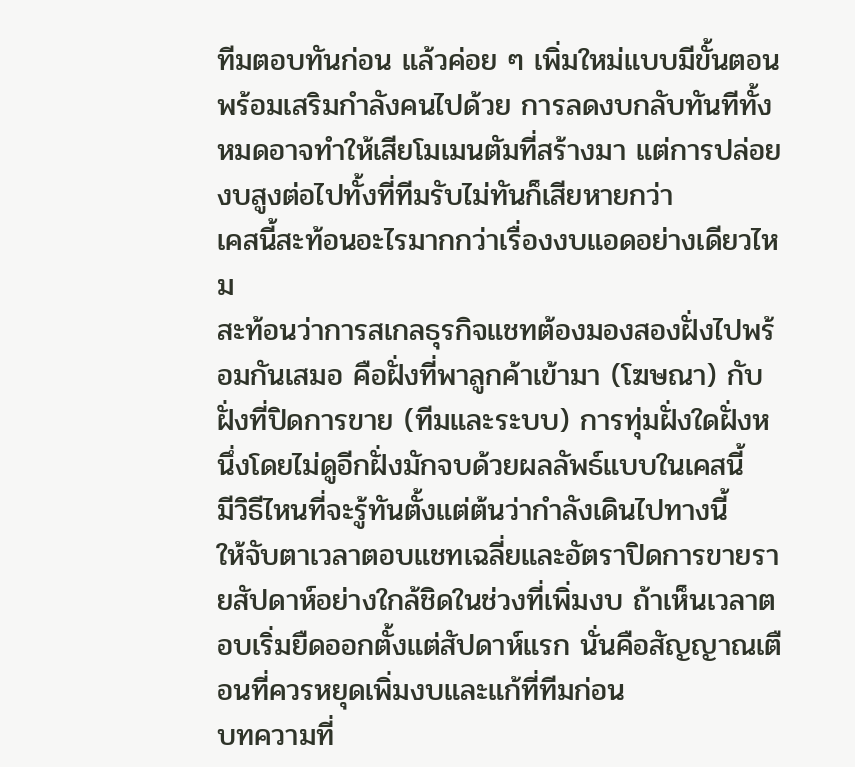ทีมตอบทันก่อน แล้วค่อย ๆ เพิ่มใหม่แบบมีขั้นตอนพร้อมเสริมกำลังคนไปด้วย การลดงบกลับทันทีทั้งหมดอาจทำให้เสียโมเมนตัมที่สร้างมา แต่การปล่อยงบสูงต่อไปทั้งที่ทีมรับไม่ทันก็เสียหายกว่า
เคสนี้สะท้อนอะไรมากกว่าเรื่องงบแอดอย่างเดียวไหม
สะท้อนว่าการสเกลธุรกิจแชทต้องมองสองฝั่งไปพร้อมกันเสมอ คือฝั่งที่พาลูกค้าเข้ามา (โฆษณา) กับฝั่งที่ปิดการขาย (ทีมและระบบ) การทุ่มฝั่งใดฝั่งหนึ่งโดยไม่ดูอีกฝั่งมักจบด้วยผลลัพธ์แบบในเคสนี้
มีวิธีไหนที่จะรู้ทันตั้งแต่ต้นว่ากำลังเดินไปทางนี้
ให้จับตาเวลาตอบแชทเฉลี่ยและอัตราปิดการขายรายสัปดาห์อย่างใกล้ชิดในช่วงที่เพิ่มงบ ถ้าเห็นเวลาตอบเริ่มยืดออกตั้งแต่สัปดาห์แรก นั่นคือสัญญาณเตือนที่ควรหยุดเพิ่มงบและแก้ที่ทีมก่อน
บทความที่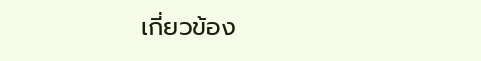เกี่ยวข้อง